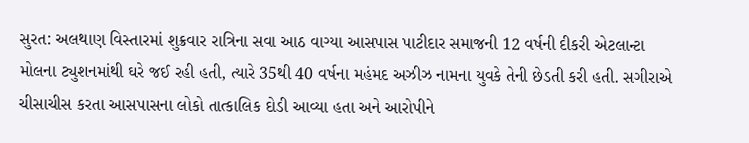સુરત: અલથાણ વિસ્તારમાં શુક્રવાર રાત્રિના સવા આઠ વાગ્યા આસપાસ પાટીદાર સમાજની 12 વર્ષની દીકરી એટલાન્ટા મોલના ટ્યુશનમાંથી ઘરે જઈ રહી હતી, ત્યારે 35થી 40 વર્ષના મહંમદ અઝીઝ નામના યુવકે તેની છેડતી કરી હતી. સગીરાએ ચીસાચીસ કરતા આસપાસના લોકો તાત્કાલિક દોડી આવ્યા હતા અને આરોપીને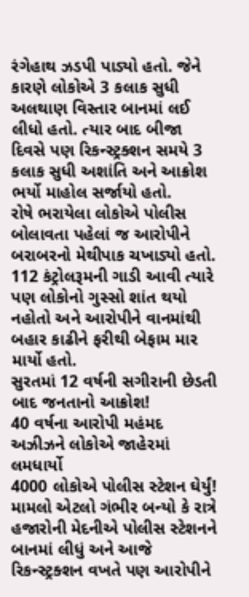રંગેહાથ ઝડપી પાડ્યો હતો. જેને કારણે લોકોએ 3 કલાક સુધી અલથાણ વિસ્તાર બાનમાં લઈ લીધો હતો. ત્યાર બાદ બીજા દિવસે પણ રિકન્સ્ટ્રક્શન સમયે 3 કલાક સુધી અશાંતિ અને આક્રોશ ભર્યો માહોલ સર્જાયો હતો.
રોષે ભરાયેલા લોકોએ પોલીસ બોલાવતા પહેલાં જ આરોપીને બરાબરનો મેથીપાક ચખાડ્યો હતો. 112 કંટ્રોલરૂમની ગાડી આવી ત્યારે પણ લોકોનો ગુસ્સો શાંત થયો નહોતો અને આરોપીને વાનમાંથી બહાર કાઢીને ફરીથી બેફામ માર માર્યો હતો.
સુરતમાં 12 વર્ષની સગીરાની છેડતી બાદ જનતાનો આક્રોશ!
40 વર્ષના આરોપી મહંમદ અઝીઝને લોકોએ જાહેરમાં લમધાર્યો
4000 લોકોએ પોલીસ સ્ટેશન ઘેર્યું!
મામલો એટલો ગંભીર બન્યો કે રાત્રે હજારોની મેદનીએ પોલીસ સ્ટેશનને બાનમાં લીધું અને આજે રિકન્સ્ટ્રક્શન વખતે પણ આરોપીને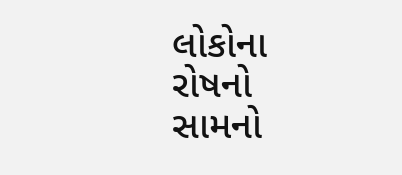લોકોના રોષનો સામનો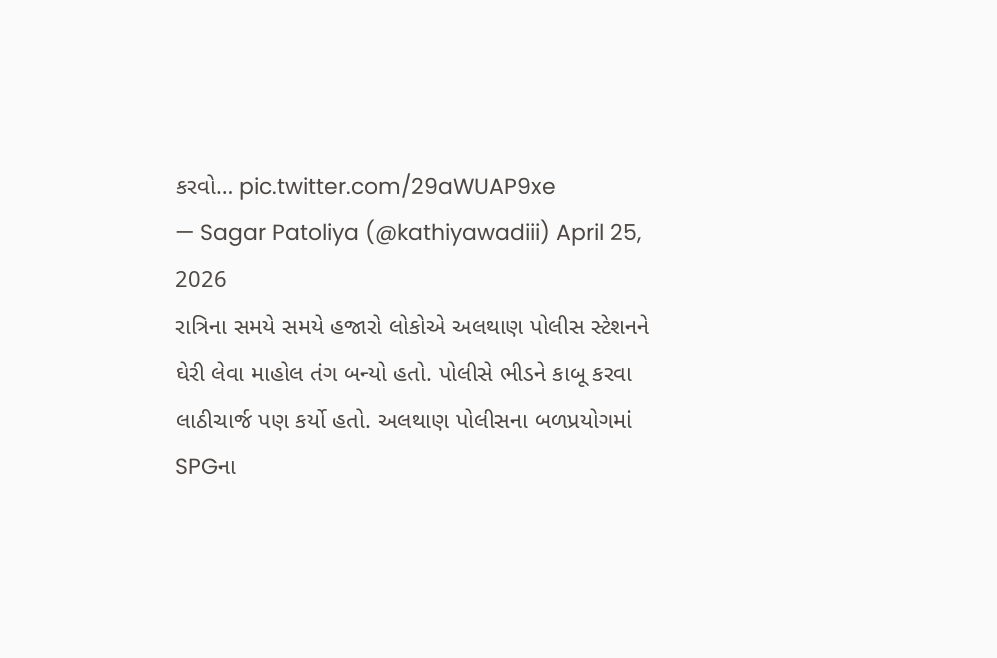કરવો… pic.twitter.com/29aWUAP9xe
— Sagar Patoliya (@kathiyawadiii) April 25, 2026
રાત્રિના સમયે સમયે હજારો લોકોએ અલથાણ પોલીસ સ્ટેશનને ઘેરી લેવા માહોલ તંગ બન્યો હતો. પોલીસે ભીડને કાબૂ કરવા લાઠીચાર્જ પણ કર્યો હતો. અલથાણ પોલીસના બળપ્રયોગમાં SPGના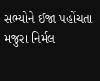સભ્યોને ઈજા પહોંચતા મજુરા નિર્મલ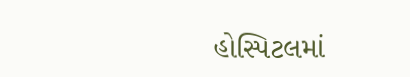હોસ્પિટલમાં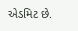એડમિટ છે.